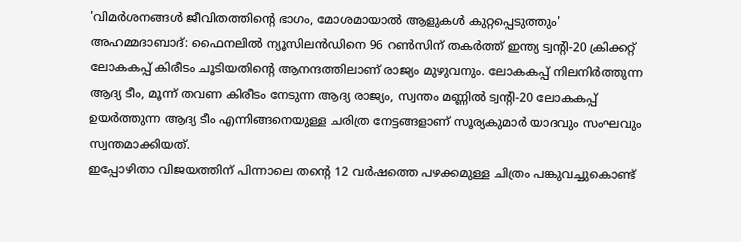'വിമർശനങ്ങൾ ജീവിതത്തിന്റെ ഭാഗം, മോശമായാൽ ആളുകൾ കുറ്റപ്പെടുത്തും'
അഹമ്മദാബാദ്: ഫൈനലിൽ ന്യൂസിലൻഡിനെ 96 റൺസിന് തകർത്ത് ഇന്ത്യ ട്വന്റി-20 ക്രിക്കറ്റ് ലോകകപ്പ് കിരീടം ചൂടിയതിന്റെ ആനന്ദത്തിലാണ് രാജ്യം മുഴുവനും. ലോകകപ്പ് നിലനിർത്തുന്ന ആദ്യ ടീം, മൂന്ന് തവണ കിരീടം നേടുന്ന ആദ്യ രാജ്യം, സ്വന്തം മണ്ണിൽ ട്വന്റി-20 ലോകകപ്പ് ഉയർത്തുന്ന ആദ്യ ടീം എന്നിങ്ങനെയുള്ള ചരിത്ര നേട്ടങ്ങളാണ് സൂര്യകുമാർ യാദവും സംഘവും സ്വന്തമാക്കിയത്.
ഇപ്പോഴിതാ വിജയത്തിന് പിന്നാലെ തന്റെ 12 വർഷത്തെ പഴക്കമുള്ള ചിത്രം പങ്കുവച്ചുകൊണ്ട്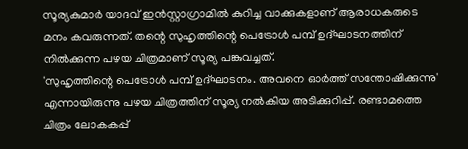സൂര്യകുമാർ യാദവ് ഇൻസ്റ്റാഗ്രാമിൽ കുറിച്ച വാക്കുകളാണ് ആരാധകരുടെ മനം കവരുന്നത്. തന്റെ സുഹൃത്തിന്റെ പെട്രോൾ പമ്പ് ഉദ്ഘാടനത്തിന് നിൽക്കുന്ന പഴയ ചിത്രമാണ് സൂര്യ പങ്കുവച്ചത്.
'സുഹൃത്തിന്റെ പെട്രോൾ പമ്പ് ഉദ്ഘാടനം. അവനെ ഓർത്ത് സന്തോഷിക്കുന്നു' എന്നായിരുന്നു പഴയ ചിത്രത്തിന് സൂര്യ നൽകിയ അടിക്കുറിപ്പ്. രണ്ടാമത്തെ ചിത്രം ലോകകപ്പ്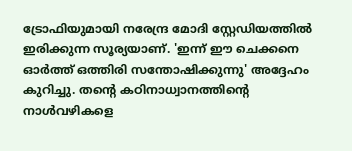ട്രോഫിയുമായി നരേന്ദ്ര മോദി സ്റ്റേഡിയത്തിൽ ഇരിക്കുന്ന സൂര്യയാണ്. 'ഇന്ന് ഈ ചെക്കനെ ഓർത്ത് ഒത്തിരി സന്തോഷിക്കുന്നു' അദ്ദേഹം കുറിച്ചു. തന്റെ കഠിനാധ്വാനത്തിന്റെ നാൾവഴികളെ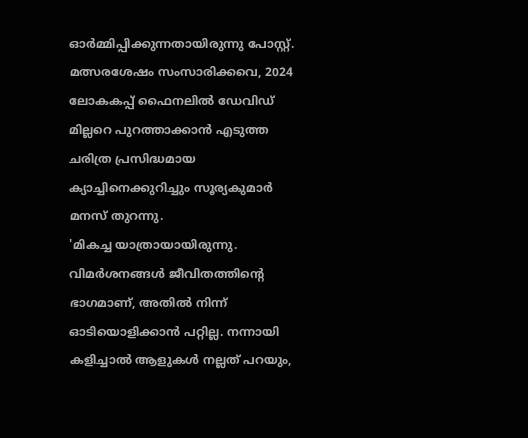ഓർമ്മിപ്പിക്കുന്നതായിരുന്നു പോസ്റ്റ്.
മത്സരശേഷം സംസാരിക്കവെ, 2024 ലോകകപ്പ് ഫൈനലിൽ ഡേവിഡ് മില്ലറെ പുറത്താക്കാൻ എടുത്ത ചരിത്ര പ്രസിദ്ധമായ ക്യാച്ചിനെക്കുറിച്ചും സൂര്യകുമാർ മനസ് തുറന്നു.
'മികച്ച യാത്രായായിരുന്നു. വിമർശനങ്ങൾ ജീവിതത്തിന്റെ ഭാഗമാണ്, അതിൽ നിന്ന് ഓടിയൊളിക്കാൻ പറ്റില്ല. നന്നായി കളിച്ചാൽ ആളുകൾ നല്ലത് പറയും,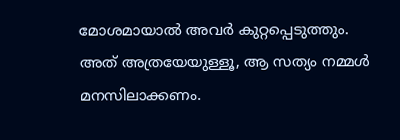മോശമായാൽ അവർ കുറ്റപ്പെടുത്തും. അത് അത്രയേയുള്ളൂ, ആ സത്യം നമ്മൾ മനസിലാക്കണം.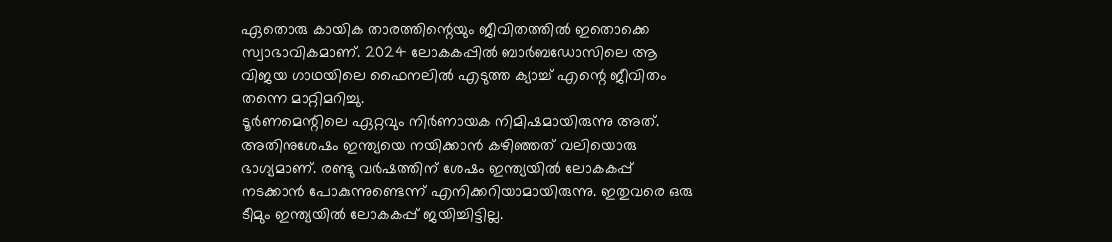ഏതൊരു കായിക താരത്തിന്റെയും ജീവിതത്തിൽ ഇതൊക്കെ സ്വാഭാവികമാണ്. 2024 ലോകകപ്പിൽ ബാർബഡോസിലെ ആ വിജയ ഗാഥയിലെ ഫൈനലിൽ എടുത്ത ക്യാച്ച് എന്റെ ജീവിതം തന്നെ മാറ്റിമറിച്ചു.
ടൂർണമെന്റിലെ ഏറ്റവും നിർണായക നിമിഷമായിരുന്നു അത്. അതിനുശേഷം ഇന്ത്യയെ നയിക്കാൻ കഴിഞ്ഞത് വലിയൊരു ഭാഗ്യമാണ്. രണ്ടു വർഷത്തിന് ശേഷം ഇന്ത്യയിൽ ലോകകപ്പ് നടക്കാൻ പോകുന്നുണ്ടെന്ന് എനിക്കറിയാമായിരുന്നു. ഇതുവരെ ഒരു ടീമും ഇന്ത്യയിൽ ലോകകപ്പ് ജയിച്ചിട്ടില്ല.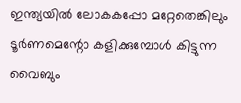ഇന്ത്യയിൽ ലോകകപ്പോ മറ്റേതെങ്കിലും ടൂർണമെന്റോ കളിക്കുമ്പോൾ കിട്ടുന്ന വൈബും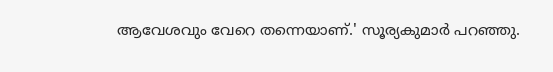ആവേശവും വേറെ തന്നെയാണ്.' സൂര്യകുമാർ പറഞ്ഞു.